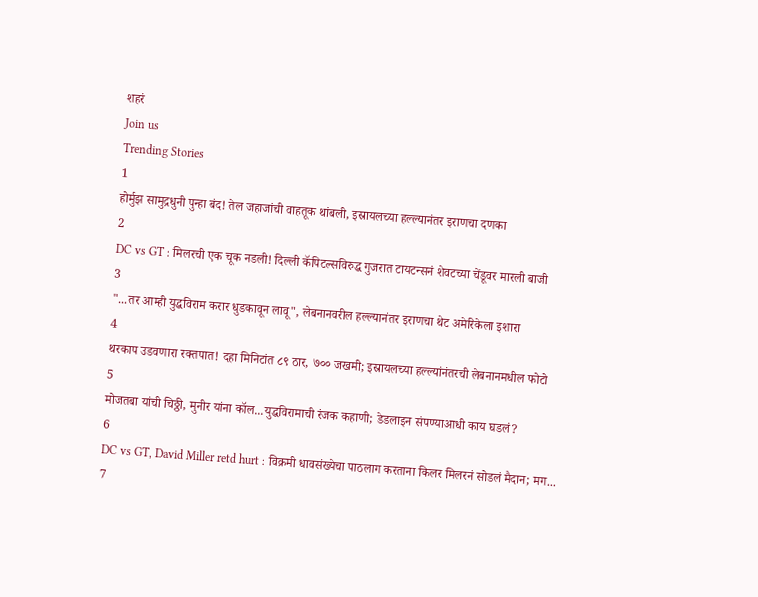शहरं
Join us
Trending Stories
1
होर्मुझ सामुद्रधुनी पुन्हा बंद! तेल जहाजांची वाहतूक थांबली, इस्रायलच्या हल्ल्यानंतर इराणचा दणका
2
DC vs GT : मिलरची एक चूक नडली! दिल्ली कॅपिटल्सविरुद्ध गुजरात टायटन्सनं शेवटच्या चेंडूवर मारली बाजी
3
"...तर आम्ही युद्धविराम करार धुडकावून लावू", लेबनानवरील हल्ल्यानंतर इराणचा थेट अमेरिकेला इशारा
4
थरकाप उडवणारा रक्तपात! दहा मिनिटांत ८९ ठार, ७०० जखमी; इस्रायलच्या हल्ल्यांनंतरची लेबनानमधील फोटो
5
मोजतबा यांची चिठ्ठी, मुनीर यांना कॉल...युद्धविरामाची रंजक कहाणी; डेडलाइन संपण्याआधी काय घडलं?
6
DC vs GT, David Miller retd hurt : विक्रमी धावसंख्येचा पाठलाग करताना किलर मिलरनं सोडलं मैदान; मग...
7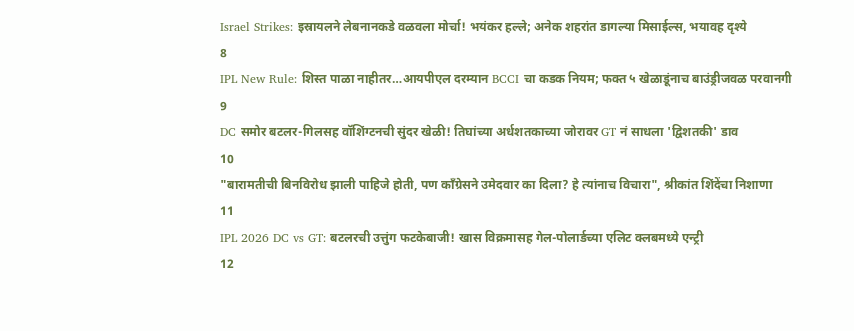Israel Strikes: इस्रायलने लेबनानकडे वळवला मोर्चा! भयंकर हल्ले; अनेक शहरांत डागल्या मिसाईल्स, भयावह दृश्ये
8
IPL New Rule: शिस्त पाळा नाहीतर…आयपीएल दरम्यान BCCI चा कडक नियम; फक्त ५ खेळाडूंनाच बाउंड्रीजवळ परवानगी
9
DC समोर बटलर-गिलसह वॉशिंग्टनची सुंदर खेळी! तिघांच्या अर्धशतकाच्या जोरावर GT नं साधला 'द्विशतकी' डाव
10
"बारामतीची बिनविरोध झाली पाहिजे होती, पण काँग्रेसने उमेदवार का दिला? हे त्यांनाच विचारा", श्रीकांत शिंदेंचा निशाणा
11
IPL 2026 DC vs GT: बटलरची उत्तुंग फटकेबाजी! खास विक्रमासह गेल-पोलार्डच्या एलिट क्लबमध्ये एन्ट्री
12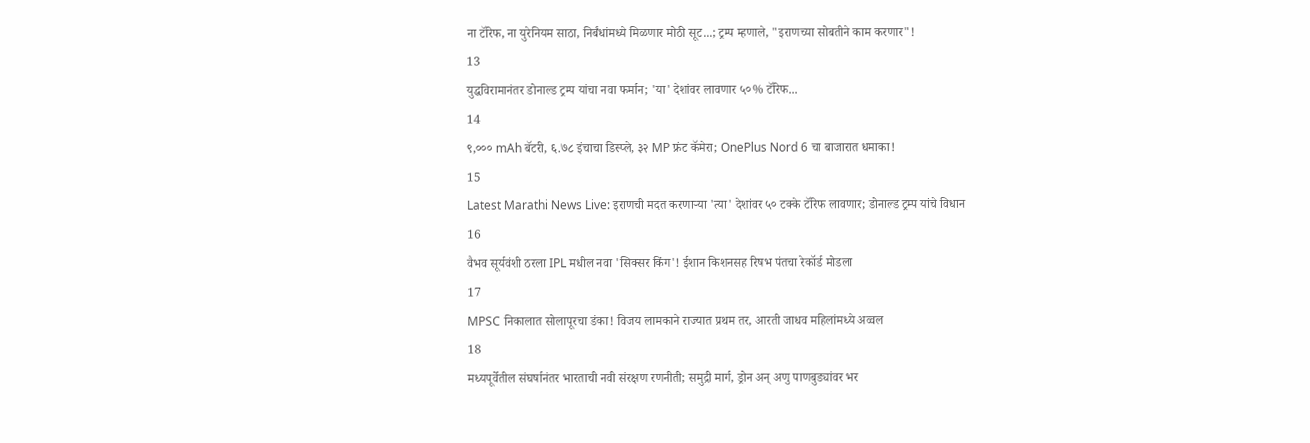ना टॅरिफ, ना युरेनियम साठा, निर्बंधांमध्ये मिळणार मोठी सूट...; ट्रम्प म्हणाले, "इराणच्या सोबतीने काम करणार"!
13
युद्धविरामानंतर डोनाल्ड ट्रम्प यांचा नवा फर्मान; 'या' देशांवर लावणार ५०% टॅरिफ...
14
९,००० mAh बॅटरी, ६.७८ इंचाचा डिस्प्ले, ३२ MP फ्रंट कॅमेरा; OnePlus Nord 6 चा बाजारात धमाका!
15
Latest Marathi News Live: इराणची मदत करणाऱ्या 'त्या' देशांवर ५० टक्के टॅरिफ लावणार; डोनाल्ड ट्रम्प यांचे विधान
16
वैभव सूर्यवंशी ठरला IPL मधील नवा 'सिक्सर किंग'! ईशान किशनसह रिषभ पंतचा रेकॉर्ड मोडला
17
MPSC निकालात सोलापूरचा डंका! विजय लामकाने राज्यात प्रथम तर, आरती जाधव महिलांमध्ये अव्वल
18
मध्यपूर्वेतील संघर्षानंतर भारताची नवी संरक्षण रणनीती; समुद्री मार्ग, ड्रोन अन् अणु पाणबुड्यांवर भर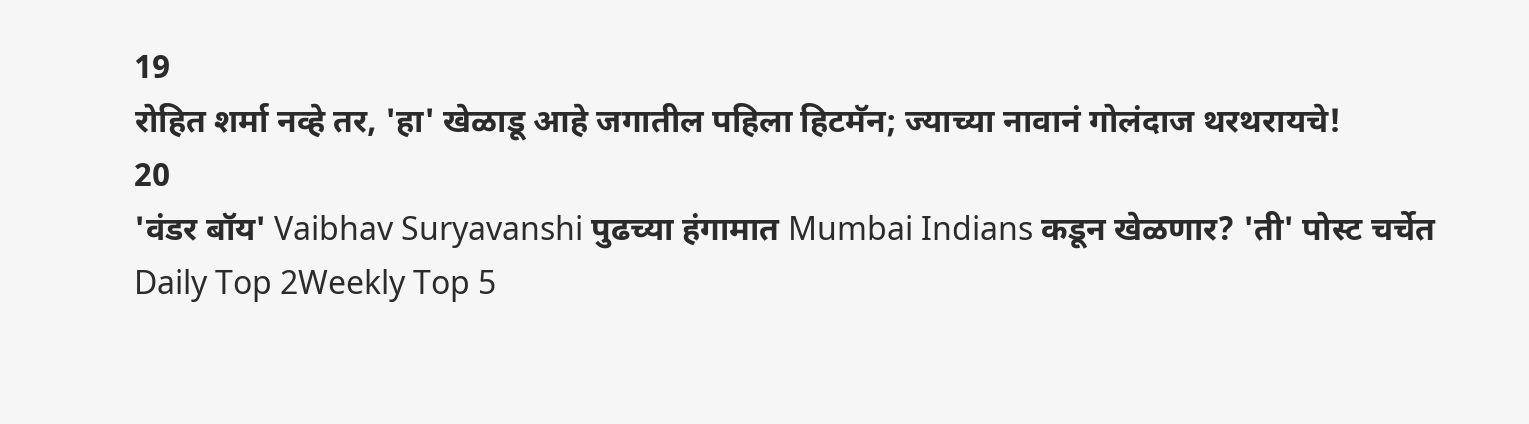19
रोहित शर्मा नव्हे तर, 'हा' खेळाडू आहे जगातील पहिला हिटमॅन; ज्याच्या नावानं गोलंदाज थरथरायचे!
20
'वंडर बॉय' Vaibhav Suryavanshi पुढच्या हंगामात Mumbai Indians कडून खेळणार? 'ती' पोस्ट चर्चेत
Daily Top 2Weekly Top 5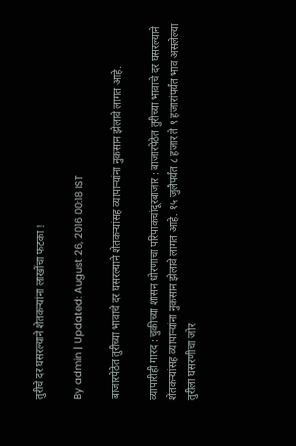तुरीचे दर घसरल्याने शेतकऱ्यांना लाखोंचा फटका !

By admin | Updated: August 26, 2016 00:18 IST

बाजारपेठेत तुरीच्या भावाचे दर घसरल्याने शेतकऱ्यांसह व्यापाऱ्यांना नुकसान झेलावे लागत आहे.

व्यापारीही गारद : चुकीच्या शासन धोरणाचा परिपाकचांदूरबाजार : बाजारपेठेत तुरीच्या भावाचे दर घसरल्याने शेतकऱ्यांसह व्यापाऱ्यांना नुकसान झेलावे लागत आहे. १५ जुलैपर्यंत ८ हजार ते ९ हजारांपर्यंत भाव असलेल्या तुरीला घसरणीचा जोर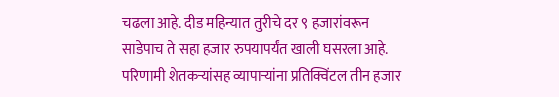चढला आहे. दीड महिन्यात तुरीचे दर ९ हजारांवरून साडेपाच ते सहा हजार रुपयापर्यंत खाली घसरला आहे. परिणामी शेतकऱ्यांसह व्यापाऱ्यांना प्रतिक्विंटल तीन हजार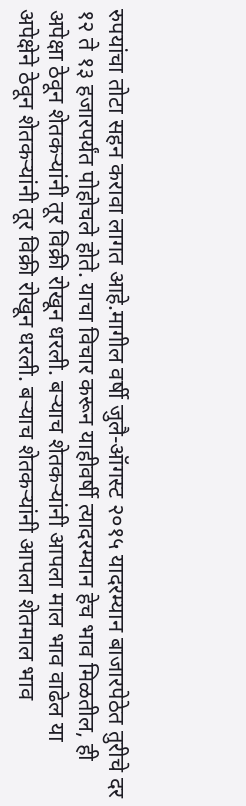रुपयांचा तोटा सहन करावा लागत आहे.मागील वर्षी जुलै-ऑगस्ट २०१५ यादरम्यान बाजारपेठेत तुरीचे दर १२ ते १३ हजारपर्यंत पोहोचले होते. याचा विचार करून याहीवर्षी त्यादरम्यान हेच भाव मिळतील, ही अपेक्षा ठेवून शेतकऱ्यांनी तूर विक्री रोखून धरली. बऱ्याच शेतकऱ्यांनी आपला माल भाव वाढेल या अपेक्षेने ठेवून शेतकऱ्यांनी तूर विक्री रोखून धरली. बऱ्याच शेतकऱ्यांनी आपला शेतमाल भाव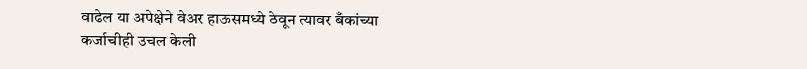वाढेल या अपेक्षेने वेअर हाऊसमध्ये ठेवून त्यावर बँकांच्या कर्जाचीही उचल केली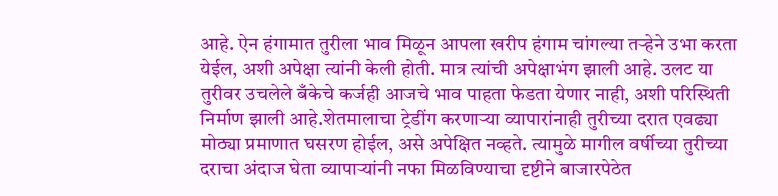आहे. ऐन हंगामात तुरीला भाव मिळून आपला खरीप हंगाम चांगल्या तऱ्हेने उभा करता येईल, अशी अपेक्षा त्यांनी केली होती. मात्र त्यांची अपेक्षाभंग झाली आहे. उलट या तुरीवर उचलेले बँकेचे कर्जही आजचे भाव पाहता फेडता येणार नाही, अशी परिस्थिती निर्माण झाली आहे.शेतमालाचा ट्रेडींग करणाऱ्या व्यापारांनाही तुरीच्या दरात एवढ्या मोठ्या प्रमाणात घसरण होईल, असे अपेक्षित नव्हते. त्यामुळे मागील वर्षीच्या तुरीच्या दराचा अंदाज घेता व्यापाऱ्यांनी नफा मिळविण्याचा दृष्टीने बाजारपेठेत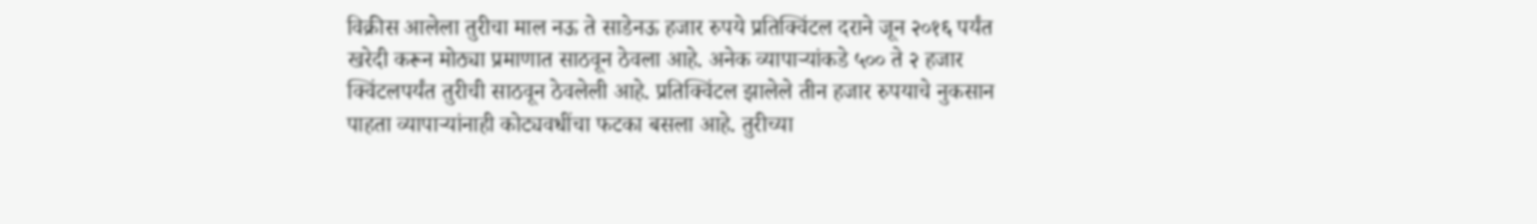विक्रीस आलेला तुरीचा माल नऊ ते साडेनऊ हजार रुपये प्रतिक्विंटल दराने जून २०१६ पर्यंत खरेदी करून मोठ्या प्रमाणात साठवून ठेवला आहे. अनेक व्यापाऱ्यांकडे ५०० ते २ हजार क्विंटलपर्यंत तुरीची साठवून ठेवलेली आहे. प्रतिक्विंटल झालेले तीन हजार रुपयाचे नुकसान पाहता व्यापाऱ्यांनाही कोट्यवधींचा फटका बसला आहे. तुरीच्या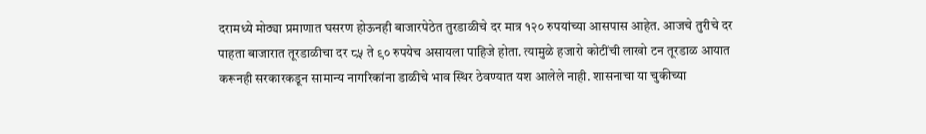दरामध्ये मोठ्या प्रमाणात घसरण होऊनही बाजारपेठेत तुरडाळीचे दर मात्र १२० रुपयांच्या आसपास आहेत. आजचे तुरीचे दर पाहता बाजारात तूरडाळीचा दर ८५ ते ९० रुपयेच असायला पाहिजे होता. त्यामुळे हजारो कोटींची लाखो टन तूरडाळ आयात करूनही सरकारकडून सामान्य नागरिकांना डाळीचे भाव स्थिर ठेवण्यात यश आलेले नाही. शासनाचा या चुकीच्या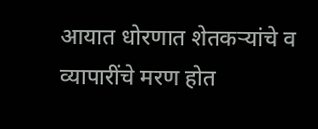आयात धोरणात शेतकऱ्यांचे व व्यापारींचे मरण होत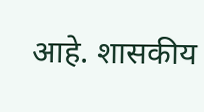आहे. शासकीय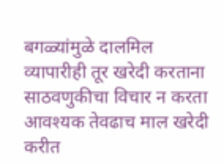बगळ्यांमुळे दालमिल व्यापारीही तूर खरेदी करताना साठवणुकीचा विचार न करता आवश्यक तेवढाच माल खरेदी करीत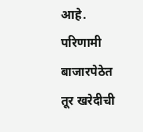आहे. परिणामी बाजारपेठेत तूर खरेदीची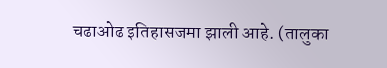चढाओढ इतिहासजमा झाली आहे. (तालुका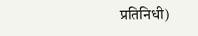प्रतिनिधी)